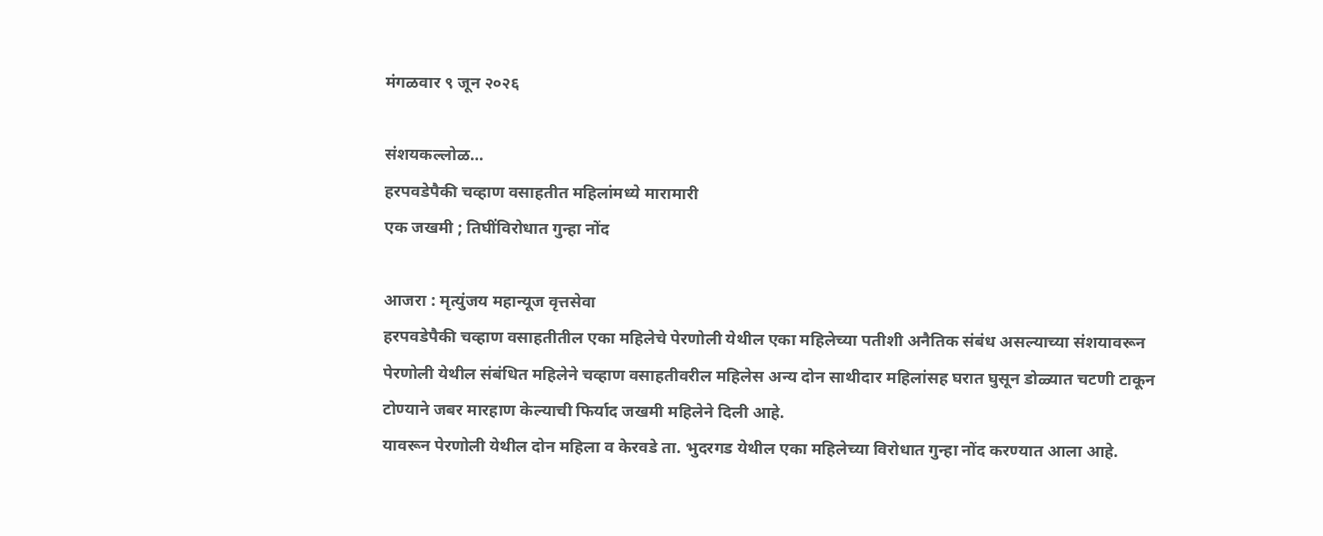मंगळवार ९ जून २०२६

संशयकल्लोळ…
हरपवडेपैकी चव्हाण वसाहतीत महिलांमध्ये मारामारी
एक जखमी ; तिघींविरोधात गुन्हा नोंद

आजरा : मृत्युंजय महान्यूज वृत्तसेवा
हरपवडेपैकी चव्हाण वसाहतीतील एका महिलेचे पेरणोली येथील एका महिलेच्या पतीशी अनैतिक संबंध असल्याच्या संशयावरून पेरणोली येथील संबंधित महिलेने चव्हाण वसाहतीवरील महिलेस अन्य दोन साथीदार महिलांसह घरात घुसून डोळ्यात चटणी टाकून टोण्याने जबर मारहाण केल्याची फिर्याद जखमी महिलेने दिली आहे.
यावरून पेरणोली येथील दोन महिला व केरवडे ता. भुदरगड येथील एका महिलेच्या विरोधात गुन्हा नोंद करण्यात आला आहे.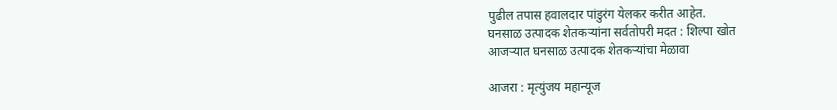पुढील तपास हवालदार पांडुरंग येलकर करीत आहेत.
घनसाळ उत्पादक शेतकऱ्यांना सर्वतोपरी मदत : शिल्पा खोत
आजऱ्यात घनसाळ उत्पादक शेतकऱ्यांचा मेळावा

आजरा : मृत्युंजय महान्यूज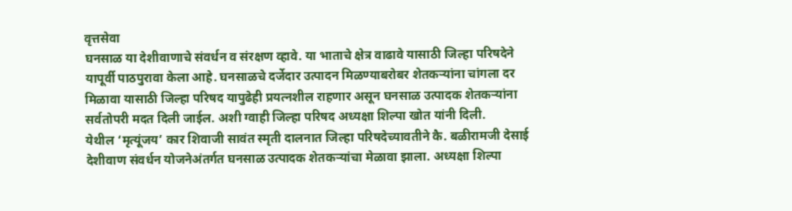वृत्तसेवा
घनसाळ या देशीवाणाचे संवर्धन व संरक्षण व्हावे. या भाताचे क्षेत्र वाढावे यासाठी जिल्हा परिषदेने यापूर्वी पाठपुरावा केला आहे. घनसाळचे दर्जेदार उत्पादन मिळण्याबरोबर शेतकऱ्यांना चांगला दर मिळावा यासाठी जिल्हा परिषद यापुढेही प्रयत्नशील राहणार असून घनसाळ उत्पादक शेतकऱ्यांना सर्वतोपरी मदत दिली जाईल. अशी ग्वाही जिल्हा परिषद अध्यक्षा शिल्पा खोत यांनी दिली.
येथील ‘मृत्यूंजय’ कार शिवाजी सावंत स्मृती दालनात जिल्हा परिषदेच्यावतीने कै. बळीरामजी देसाई देशीवाण संवर्धन योजनेअंतर्गत घनसाळ उत्पादक शेतकऱ्यांचा मेळावा झाला. अध्यक्षा शिल्पा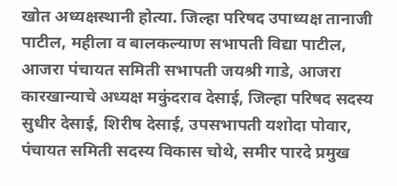खोत अध्यक्षस्थानी होत्या. जिल्हा परिषद उपाध्यक्ष तानाजी पाटील, महीला व बालकल्याण सभापती विद्या पाटील, आजरा पंचायत समिती सभापती जयश्री गाडे, आजरा कारखान्याचे अध्यक्ष मकुंदराव देसाई, जिल्हा परिषद सदस्य सुधीर देसाई, शिरीष देसाई, उपसभापती यशोदा पोवार, पंचायत समिती सदस्य विकास चोथे, समीर पारदे प्रमुख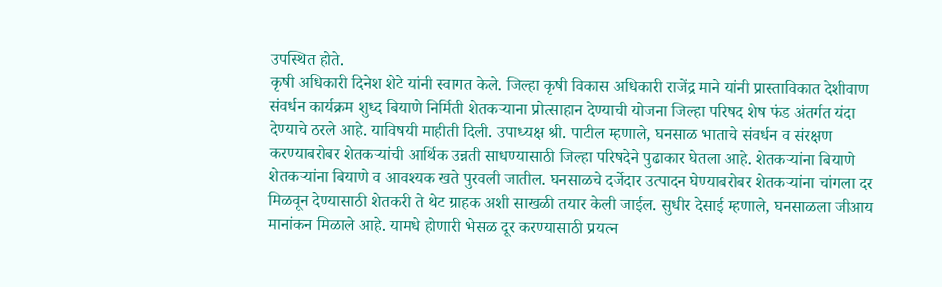उपस्थित होते.
कृषी अधिकारी दिनेश शेटे यांनी स्वागत केले. जिल्हा कृषी विकास अधिकारी राजेंद्र माने यांनी प्रास्ताविकात देशीवाण संवर्धन कार्यक्रम शुध्द बियाणे निर्मिती शेतकऱ्याना प्रोत्साहान देण्याची योजना जिल्हा परिषद शेष फंड अंतर्गत यंदा देण्याचे ठरले आहे. याविषयी माहीती दिली. उपाध्यक्ष श्री. पाटील म्हणाले, घनसाळ भाताचे संवर्धन व संरक्षण करण्याबरोबर शेतकऱ्यांची आर्थिक उन्नती साधण्यासाठी जिल्हा परिषदेने पुढाकार घेतला आहे. शेतकऱ्यांना बियाणे शेतकऱ्यांना बियाणे व आवश्यक खते पुरवली जातील. घनसाळचे दर्जेदार उत्पादन घेण्याबरोबर शेतकऱ्यांना चांगला दर मिळवून देण्यासाठी शेतकरी ते थेट ग्राहक अशी साखळी तयार केली जाईल. सुधीर देसाई म्हणाले, घनसाळला जीआय मानांकन मिळाले आहे. यामधे होणारी भेसळ दूर करण्यासाठी प्रयत्न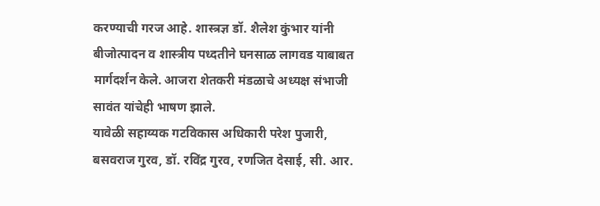करण्याची गरज आहे. शास्त्रज्ञ डॉ. शैलेश कुंभार यांनी बीजोत्पादन व शास्त्रीय पध्दतीने घनसाळ लागवड याबाबत मार्गदर्शन केले. आजरा शेतकरी मंडळाचे अध्यक्ष संभाजी सावंत यांचेही भाषण झाले.
यावेळी सहाय्यक गटविकास अधिकारी परेश पुजारी, बसवराज गुरव, डॉ. रविंद्र गुरव, रणजित देसाई, सी. आर.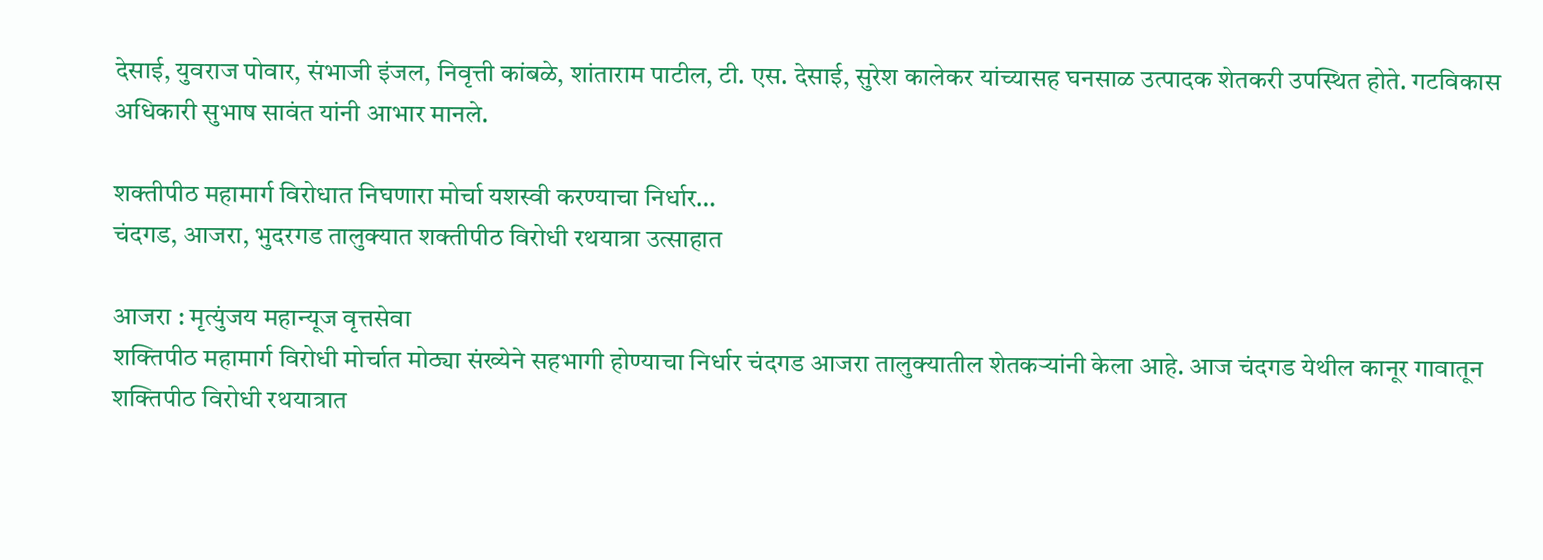देसाई, युवराज पोवार, संभाजी इंजल, निवृत्ती कांबळे, शांताराम पाटील, टी. एस. देसाई, सुरेश कालेकर यांच्यासह घनसाळ उत्पादक शेतकरी उपस्थित होते. गटविकास अधिकारी सुभाष सावंत यांनी आभार मानले.

शक्तीपीठ महामार्ग विरोधात निघणारा मोर्चा यशस्वी करण्याचा निर्धार…
चंदगड, आजरा, भुदरगड तालुक्यात शक्तीपीठ विरोधी रथयात्रा उत्साहात

आजरा : मृत्युंजय महान्यूज वृत्तसेवा
शक्तिपीठ महामार्ग विरोधी मोर्चात मोठ्या संख्येने सहभागी होण्याचा निर्धार चंदगड आजरा तालुक्यातील शेतकऱ्यांनी केला आहे. आज चंदगड येथील कानूर गावातून शक्तिपीठ विरोधी रथयात्रात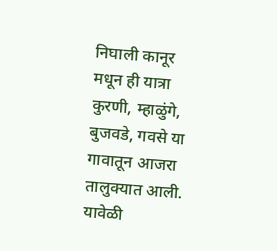निघाली कानूर मधून ही यात्रा कुरणी, म्हाळुंगे, बुजवडे, गवसे या गावातून आजरा तालुक्यात आली. यावेळी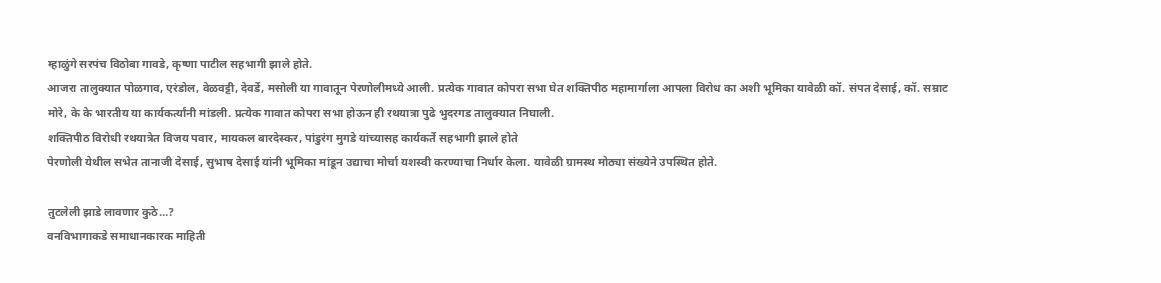म्हाळुंगे सरपंच विठोबा गावडे, कृष्णा पाटील सहभागी झाले होते.
आजरा तालुक्यात पोळगाव, एरंडोल, वेळवट्टी, देवर्डे, मसोली या गावातून पेरणोलीमध्ये आली. प्रत्येक गावात कोपरा सभा घेत शक्तिपीठ महामार्गाला आपला विरोध का अशी भूमिका यावेळी कॉ. संपत देसाई, कॉ. सम्राट मोरे, के के भारतीय या कार्यकर्त्यांनी मांडली. प्रत्येक गावात कोपरा सभा होऊन ही रथयात्रा पुढे भुदरगड तालुक्यात निघाली.
शक्तिपीठ विरोधी रथयात्रेत विजय पवार, मायकल बारदेस्कर, पांडुरंग मुगडे यांच्यासह कार्यकर्ते सहभागी झाले होते
पेरणोली येथील सभेत तानाजी देसाई, सुभाष देसाई यांनी भूमिका मांडून उद्याचा मोर्चा यशस्वी करण्याचा निर्धार केला. यावेळी ग्रामस्थ मोठ्या संख्येने उपस्थित होते.

तुटलेली झाडे लावणार कुठे…?
वनविभागाकडे समाधानकारक माहिती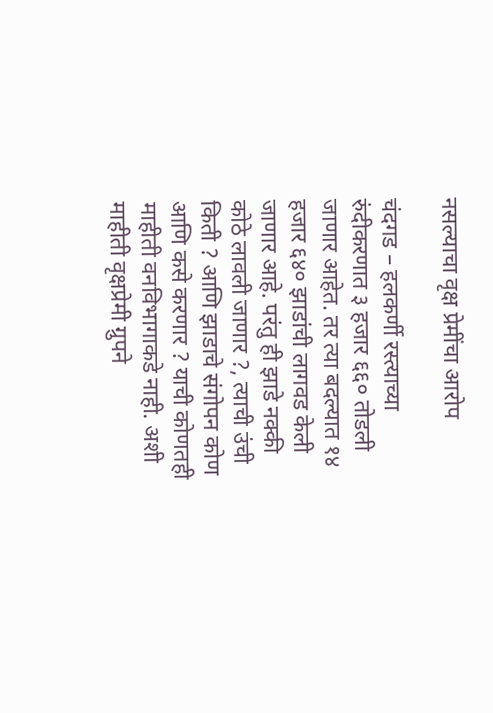नसल्याचा वृक्ष प्रेमींचा आरोप

चंदगड – हलकर्णी रस्त्याच्या रुंदीकरणात ३ हजार ६६० तोडली जाणार आहेत. तर त्या बदल्यात १४ हजार ६४० झाडांची लागवड केली जाणार आहे. परंतु ही झाडे नक्की कोठे लावली जाणार ?, त्याची उंची किती ? आणि झाडाचे संगोपन कोण आणि कसे करणार ? याची कोणतही माहीती वनविभागाकडे नाही. अशी माहीती वृक्षप्रेमी ग्रुपने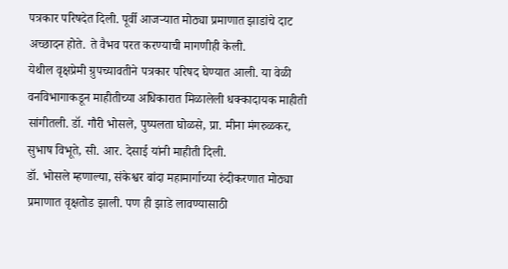पत्रकार परिषदेत दिली. पूर्वी आजऱ्यात मोठ्या प्रमाणात झाडांचे दाट अच्छादन होते. ते वैभव परत करण्याची मागणीही केली.
येथील वृक्षप्रेमी ग्रुपच्यावतीने पत्रकार परिषद घेण्यात आली. या वेळी वनविभागाकडून माहीतीच्या अधिकारात मिळालेली धक्कादायक माहीती सांगीतली. डॉ. गौरी भोसले, पुष्पलता घोळसे, प्रा. मीना मंगरुळकर, सुभाष विभूते, सी. आर. देसाई यांनी माहीती दिली.
डॉ. भोसले म्हणाल्या, संकेश्वर बांदा महामार्गाच्या रुंदीकरणात मोठ्या प्रमाणात वृक्षतोड झाली. पण ही झाडे लावण्यासाठी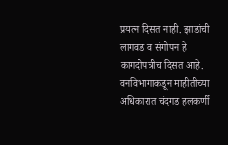प्रयत्न दिसत नाही. झाडांची लागवड व संगोपन हे कागदोपत्रीच दिसत आहे. वनविभागाकडून माहीतीच्या अधिकारात चंदगड हलकर्णी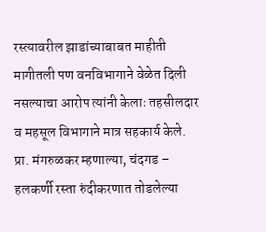रस्त्यावरील झाडांच्याबाबत माहीती मागीतली पण वनविभागाने वेळेत दिली नसल्याचा आरोप त्यांनी केलाः तहसीलदार व महसूल विभागाने मात्र सहकार्य केले. प्रा. मंगरुळकर म्हणाल्या, चंदगड – हलकर्णी रस्ता रुंदीकरणात तोडलेल्या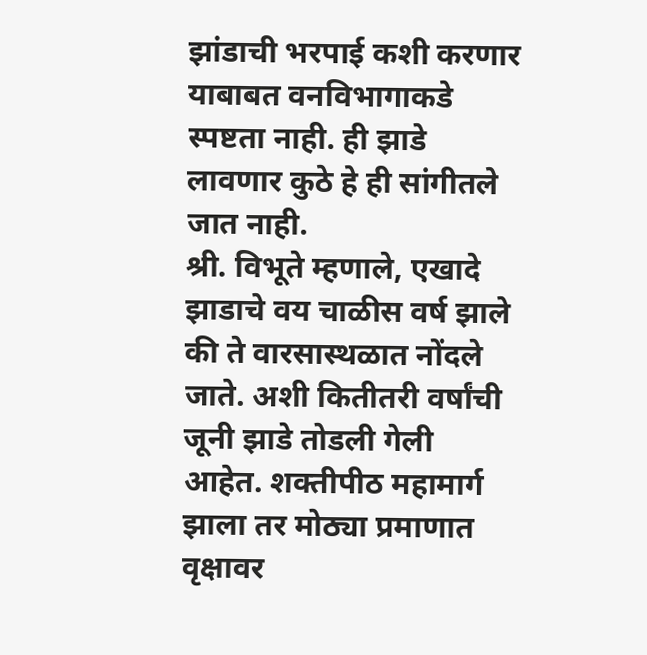झांडाची भरपाई कशी करणार याबाबत वनविभागाकडे स्पष्टता नाही. ही झाडे लावणार कुठे हे ही सांगीतले जात नाही.
श्री. विभूते म्हणाले, एखादे झाडाचे वय चाळीस वर्ष झाले की ते वारसास्थळात नोंदले जाते. अशी कितीतरी वर्षांची जूनी झाडे तोडली गेली आहेत. शक्तीपीठ महामार्ग झाला तर मोठ्या प्रमाणात वृक्षावर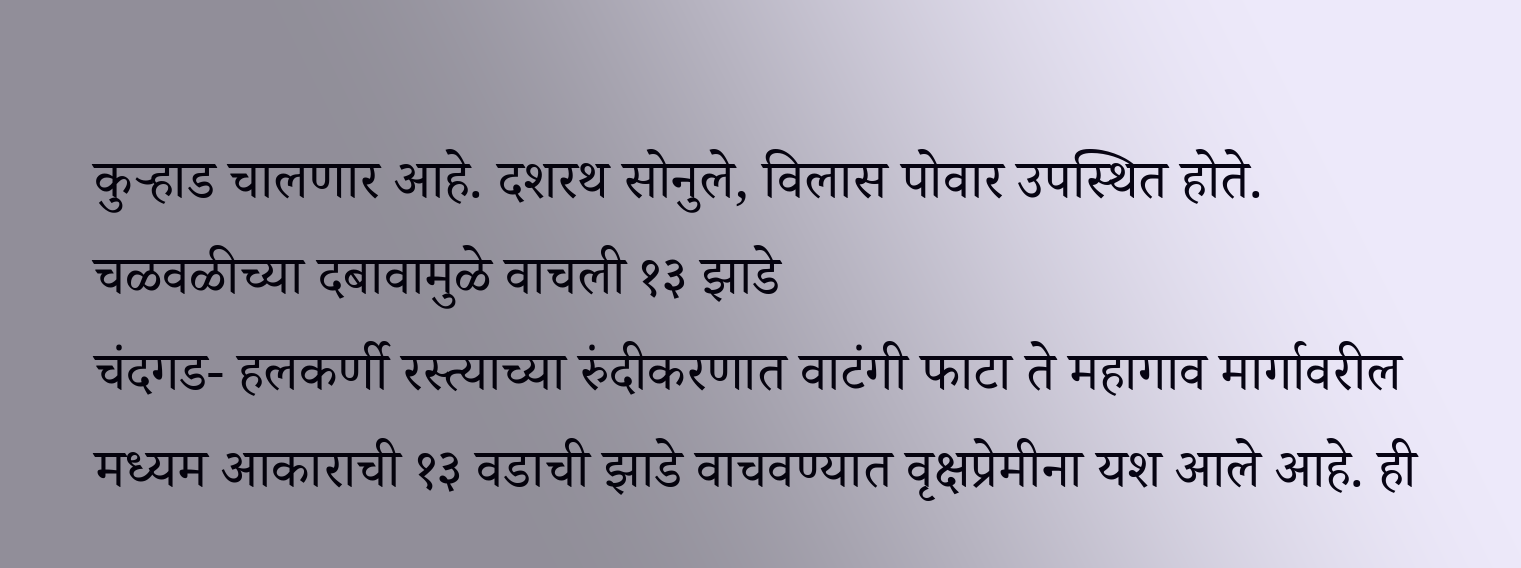कुऱ्हाड चालणार आहे. दशरथ सोनुले, विलास पोवार उपस्थित होते.
चळवळीच्या दबावामुळे वाचली १३ झाडे
चंदगड- हलकर्णी रस्त्याच्या रुंदीकरणात वाटंगी फाटा ते महागाव मार्गावरील मध्यम आकाराची १३ वडाची झाडे वाचवण्यात वृक्षप्रेमीना यश आले आहे. ही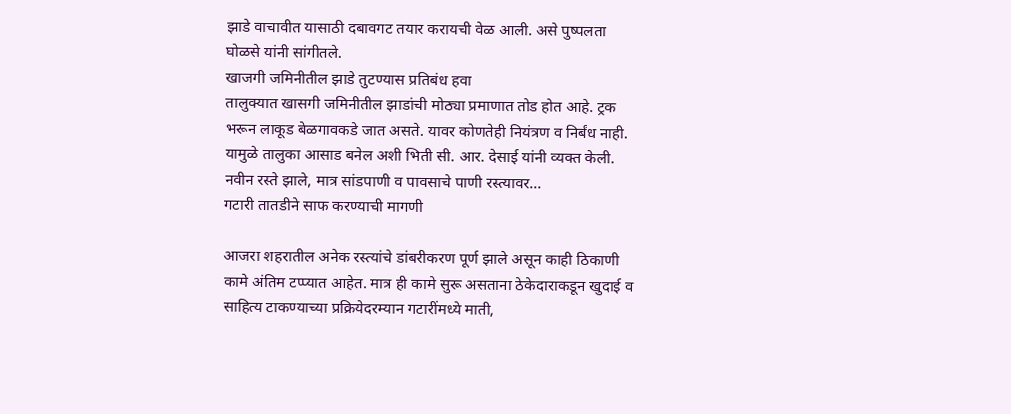झाडे वाचावीत यासाठी दबावगट तयार करायची वेळ आली. असे पुष्पलता घोळसे यांनी सांगीतले.
खाजगी जमिनीतील झाडे तुटण्यास प्रतिबंध हवा
तालुक्यात खासगी जमिनीतील झाडांची मोठ्या प्रमाणात तोड होत आहे. ट्रक भरून लाकूड बेळगावकडे जात असते. यावर कोणतेही नियंत्रण व निर्बंध नाही. यामुळे तालुका आसाड बनेल अशी भिती सी. आर. देसाई यांनी व्यक्त केली.
नवीन रस्ते झाले, मात्र सांडपाणी व पावसाचे पाणी रस्त्यावर…
गटारी तातडीने साफ करण्याची मागणी

आजरा शहरातील अनेक रस्त्यांचे डांबरीकरण पूर्ण झाले असून काही ठिकाणी कामे अंतिम टप्प्यात आहेत. मात्र ही कामे सुरू असताना ठेकेदाराकडून खुदाई व साहित्य टाकण्याच्या प्रक्रियेदरम्यान गटारींमध्ये माती,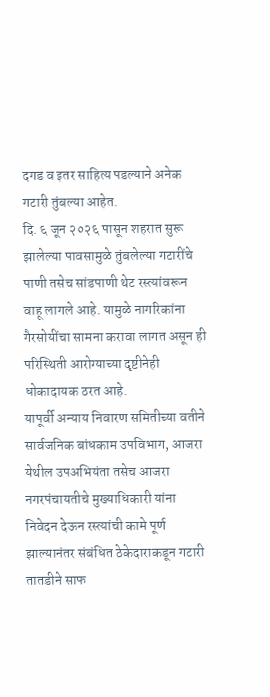दगड व इतर साहित्य पडल्याने अनेक गटारी तुंबल्या आहेत.
दि. ६ जून २०२६ पासून शहरात सुरू झालेल्या पावसामुळे तुंबलेल्या गटारींचे पाणी तसेच सांडपाणी थेट रस्त्यांवरून वाहू लागले आहे. यामुळे नागरिकांना गैरसोयींचा सामना करावा लागत असून ही परिस्थिती आरोग्याच्या दृष्टीनेही धोकादायक ठरत आहे.
यापूर्वी अन्याय निवारण समितीच्या वतीने सार्वजनिक बांधकाम उपविभाग, आजरा येथील उपअभियंता तसेच आजरा नगरपंचायतीचे मुख्याधिकारी यांना निवेदन देऊन रस्त्यांची कामे पूर्ण झाल्यानंतर संबंधित ठेकेदाराकडून गटारी तातडीने साफ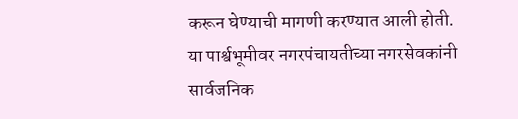करून घेण्याची मागणी करण्यात आली होती.
या पार्श्वभूमीवर नगरपंचायतीच्या नगरसेवकांनी सार्वजनिक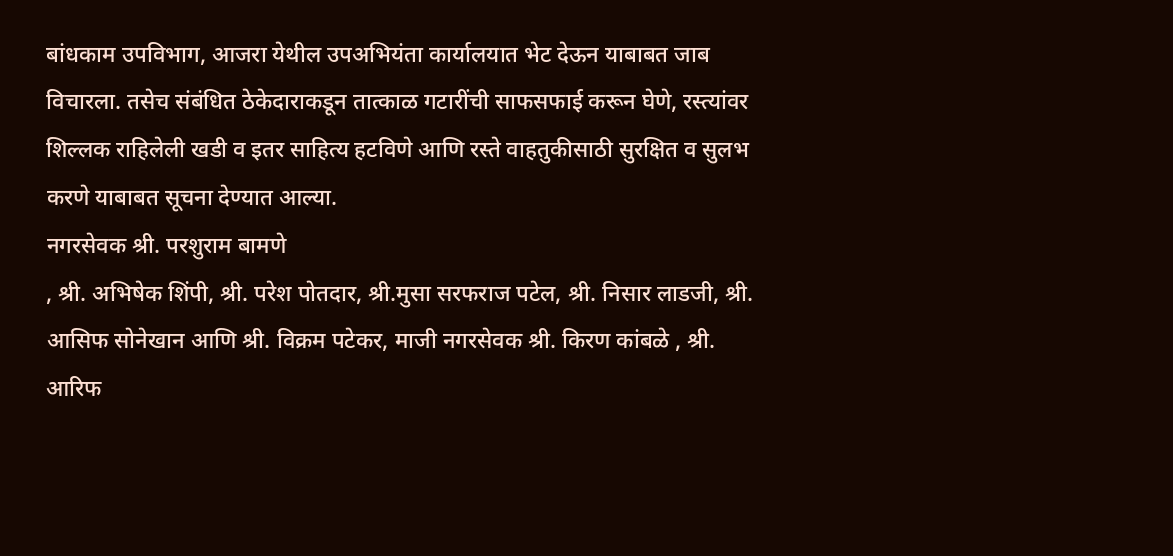बांधकाम उपविभाग, आजरा येथील उपअभियंता कार्यालयात भेट देऊन याबाबत जाब विचारला. तसेच संबंधित ठेकेदाराकडून तात्काळ गटारींची साफसफाई करून घेणे, रस्त्यांवर शिल्लक राहिलेली खडी व इतर साहित्य हटविणे आणि रस्ते वाहतुकीसाठी सुरक्षित व सुलभ करणे याबाबत सूचना देण्यात आल्या.
नगरसेवक श्री. परशुराम बामणे
, श्री. अभिषेक शिंपी, श्री. परेश पोतदार, श्री.मुसा सरफराज पटेल, श्री. निसार लाडजी, श्री. आसिफ सोनेखान आणि श्री. विक्रम पटेकर, माजी नगरसेवक श्री. किरण कांबळे , श्री. आरिफ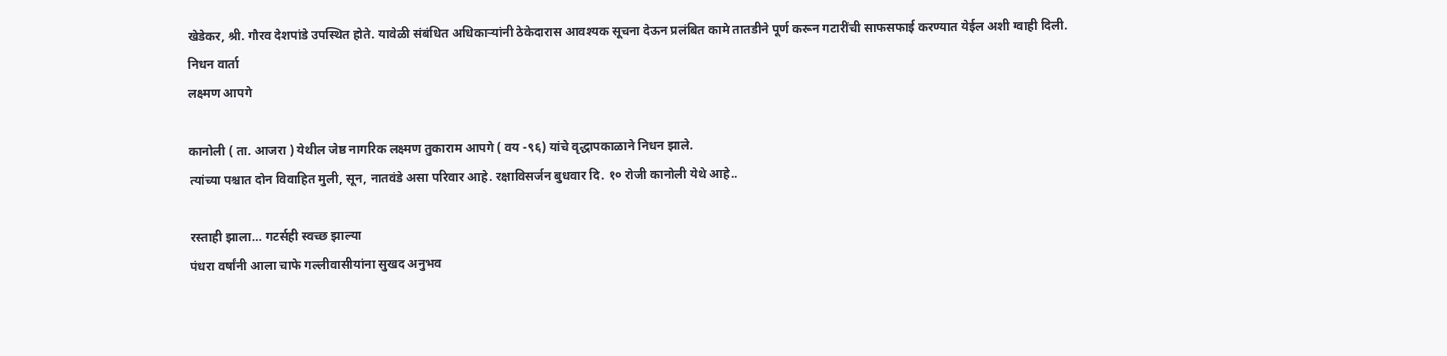खेडेकर, श्री. गौरव देशपांडे उपस्थित होते. यावेळी संबंधित अधिकाऱ्यांनी ठेकेदारास आवश्यक सूचना देऊन प्रलंबित कामे तातडीने पूर्ण करून गटारींची साफसफाई करण्यात येईल अशी ग्वाही दिली.
निधन वार्ता
लक्ष्मण आपगे

कानोली ( ता. आजरा ) येथील जेष्ठ नागरिक लक्ष्मण तुकाराम आपगे ( वय -९६) यांचे वृद्धापकाळाने निधन झाले.
त्यांच्या पश्चात दोन विवाहित मुली, सून, नातवंडे असा परिवार आहे. रक्षाविसर्जन बुधवार दि. १० रोजी कानोली येथे आहे..

रस्ताही झाला… गटर्सही स्वच्छ झाल्या
पंधरा वर्षांनी आला चाफे गल्लीवासीयांना सुखद अनुभव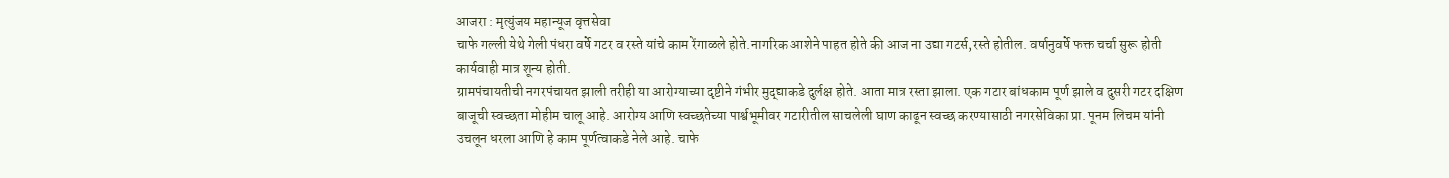आजरा : मृत्युंजय महान्यूज वृत्तसेवा
चाफे गल्ली येथे गेली पंधरा वर्षे गटर व रस्ते यांचे काम रेंगाळले होते.नागरिक आशेने पाहत होते की आज ना उद्या गटर्स,रस्ते होतील. वर्षानुवर्षे फक्त चर्चा सुरू होती कार्यवाही मात्र शून्य होती.
ग्रामपंचायतीची नगरपंचायत झाली तरीही या आरोग्याच्या दृष्टीने गंभीर मुद्द्याकडे दुर्लक्ष होते. आता मात्र रस्ता झाला. एक गटार बांधकाम पूर्ण झाले व दुसरी गटर दक्षिण बाजूची स्वच्छता मोहीम चालू आहे. आरोग्य आणि स्वच्छतेच्या पार्श्वभूमीवर गटारीतील साचलेली घाण काढून स्वच्छ करण्यासाठी नगरसेविका प्रा. पूनम लिचम यांनी उचलून धरला आणि हे काम पूर्णत्वाकडे नेले आहे. चाफे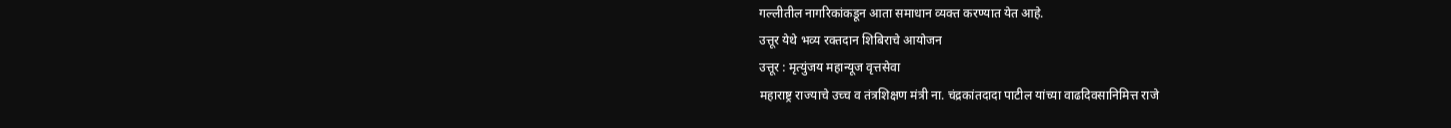गल्लीतील नागरिकांकडून आता समाधान व्यक्त करण्यात येत आहे.
उत्तूर येथे भव्य रक्तदान शिबिराचे आयोजन
उत्तूर : मृत्युंजय महान्यूज वृत्तसेवा
महाराष्ट्र राज्याचे उच्च व तंत्रशिक्षण मंत्री ना. चंद्रकांतदादा पाटील यांच्या वाढदिवसानिमित्त राजे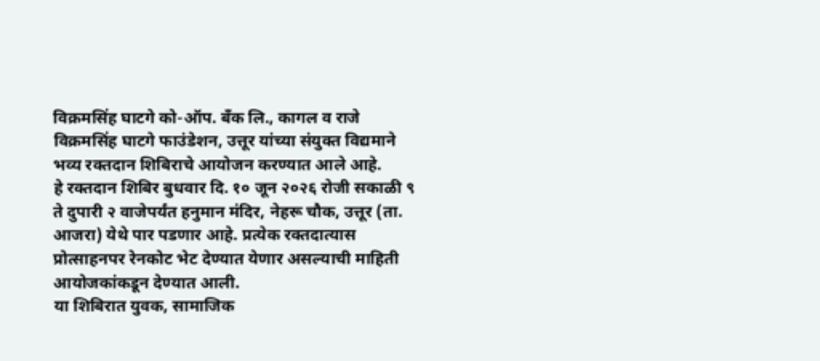विक्रमसिंह घाटगे को-ऑप. बँक लि., कागल व राजे विक्रमसिंह घाटगे फाउंडेशन, उत्तूर यांच्या संयुक्त विद्यमाने भव्य रक्तदान शिबिराचे आयोजन करण्यात आले आहे.
हे रक्तदान शिबिर बुधवार दि. १० जून २०२६ रोजी सकाळी ९ ते दुपारी २ वाजेपर्यंत हनुमान मंदिर, नेहरू चौक, उत्तूर (ता. आजरा) येथे पार पडणार आहे. प्रत्येक रक्तदात्यास प्रोत्साहनपर रेनकोट भेट देण्यात येणार असल्याची माहिती आयोजकांकडून देण्यात आली.
या शिबिरात युवक, सामाजिक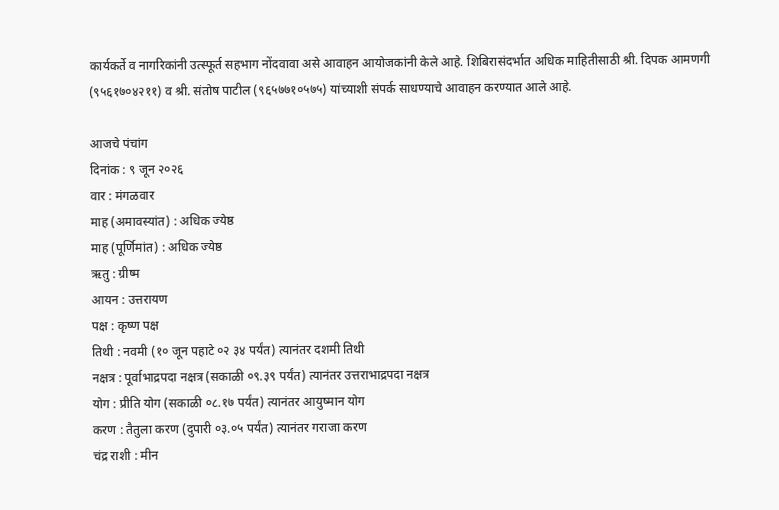कार्यकर्ते व नागरिकांनी उत्स्फूर्त सहभाग नोंदवावा असे आवाहन आयोजकांनी केले आहे. शिबिरासंदर्भात अधिक माहितीसाठी श्री. दिपक आमणगी (९५६१७०४२११) व श्री. संतोष पाटील (९६५७७१०५७५) यांच्याशी संपर्क साधण्याचे आवाहन करण्यात आले आहे.

आजचे पंचांग
दिनांक : ९ जून २०२६
वार : मंगळवार
माह (अमावस्यांत) : अधिक ज्येष्ठ
माह (पूर्णिमांत) : अधिक ज्येष्ठ
ऋतु : ग्रीष्म
आयन : उत्तरायण
पक्ष : कृष्ण पक्ष
तिथी : नवमी (१० जून पहाटे ०२ ३४ पर्यंत) त्यानंतर दशमी तिथी
नक्षत्र : पूर्वाभाद्रपदा नक्षत्र (सकाळी ०९.३९ पर्यंत) त्यानंतर उत्तराभाद्रपदा नक्षत्र
योग : प्रीति योग (सकाळी ०८.१७ पर्यंत) त्यानंतर आयुष्मान योग
करण : तैतुला करण (दुपारी ०३.०५ पर्यंत) त्यानंतर गराजा करण
चंद्र राशी : मीन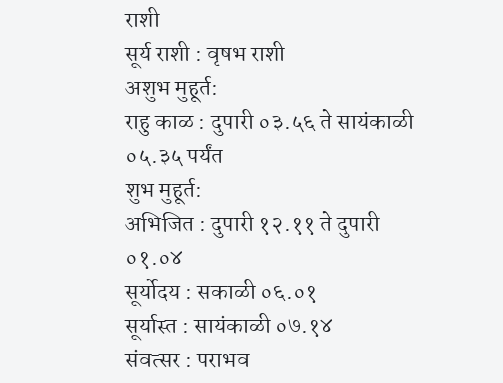राशी
सूर्य राशी : वृषभ राशी
अशुभ मुहूर्त:
राहु काळ : दुपारी ०३.५६ ते सायंकाळी ०५.३५ पर्यंत
शुभ मुहूर्त:
अभिजित : दुपारी १२.११ ते दुपारी ०१.०४
सूर्योदय : सकाळी ०६.०१
सूर्यास्त : सायंकाळी ०७.१४
संवत्सर : पराभव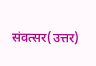संवत्सर(उत्तर)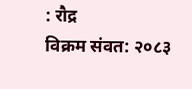: रौद्र
विक्रम संवत: २०८३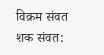विक्रम संवत
शक संवत: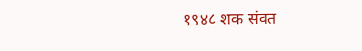१९४८ शक संवत